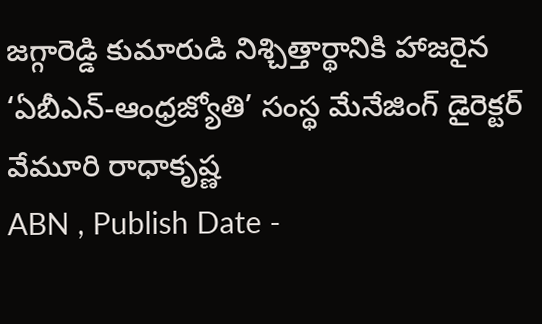జగ్గారెడ్డి కుమారుడి నిశ్చిత్తార్థానికి హాజరైన ‘ఏబీఎన్-ఆంధ్రజ్యోతి’ సంస్థ మేనేజింగ్ డైరెక్టర్ వేమూరి రాధాకృష్ణ
ABN , Publish Date -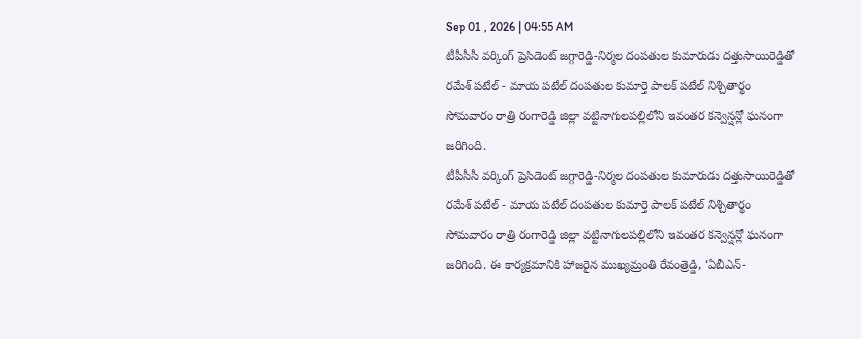Sep 01 , 2026 | 04:55 AM
టీపీసీసీ వర్కింగ్ ప్రెసిడెంట్ జగ్గారెడ్డి-నిర్మల దంపతుల కుమారుడు దత్తుసాయిరెడ్డితో రమేశ్ పటేల్ - మాయ పటేల్ దంపతుల కుమార్తె పాలక్ పటేల్ నిశ్చితార్థం సోమవారం రాత్రి రంగారెడ్డి జిల్లా వట్టినాగులపల్లిలోని ఇవంతర కన్వెన్షన్లో ఘనంగా జరిగింది.
టీపీసీసీ వర్కింగ్ ప్రెసిడెంట్ జగ్గారెడ్డి-నిర్మల దంపతుల కుమారుడు దత్తుసాయిరెడ్డితో రమేశ్ పటేల్ - మాయ పటేల్ దంపతుల కుమార్తె పాలక్ పటేల్ నిశ్చితార్థం సోమవారం రాత్రి రంగారెడ్డి జిల్లా వట్టినాగులపల్లిలోని ఇవంతర కన్వెన్షన్లో ఘనంగా జరిగింది. ఈ కార్యక్రమానికి హాజరైన ముఖ్యమ్రంతి రేవంత్రెడ్డి, ‘ఏబీఎన్-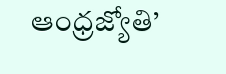ఆంధ్రజ్యోతి’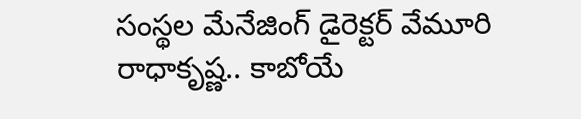సంస్థల మేనేజింగ్ డైరెక్టర్ వేమూరి రాధాకృష్ణ.. కాబోయే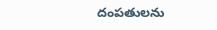దంపతులను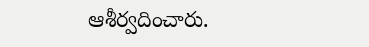ఆశీర్వదించారు.